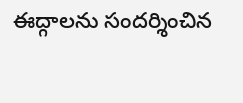ఈద్గాలను సందర్శించిన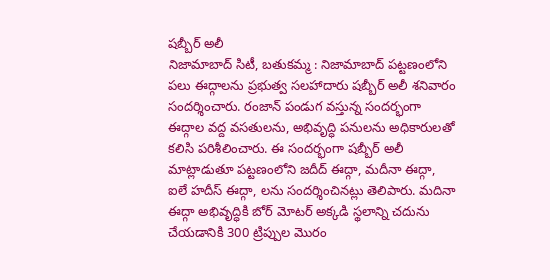షబ్బీర్ అలీ
నిజామాబాద్ సిటీ, బతుకమ్మ : నిజామాబాద్ పట్టణంలోని పలు ఈద్గాలను ప్రభుత్వ సలహాదారు షబ్బీర్ అలీ శనివారం సందర్శించారు. రంజాన్ పండుగ వస్తున్న సందర్భంగా ఈద్గాల వద్ద వసతులను, అభివృద్ధి పనులను అధికారులతో కలిసి పరిశీలించారు. ఈ సందర్భంగా షబ్బీర్ అలీ మాట్లాడుతూ పట్టణంలోని జదీద్ ఈద్గా, మదీనా ఈద్గా, ఐలే హదీస్ ఈద్గా, లను సందర్శించినట్లు తెలిపారు. మదినా ఈద్గా అభివృద్ధికి బోర్ మోటర్ అక్కడి స్థలాన్ని చదును చేయడానికి 300 ట్రిప్పుల మొరం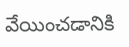వేయించడానికి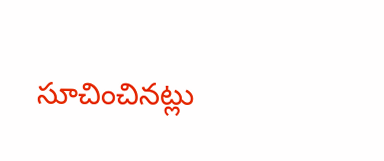సూచించినట్లు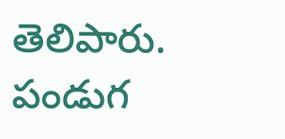తెలిపారు. పండుగ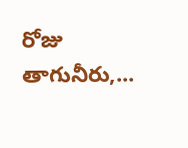రోజు తాగునీరు,...